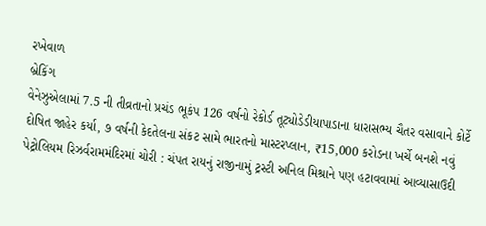રખેવાળ
બ્રેકિંગ
વેનેઝુએલામાં 7.5 ની તીવ્રતાનો પ્રચંડ ભૂકંપ 126 વર્ષનો રેકોર્ડ તૂટ્યોડેડીયાપાડાના ધારાસભ્ય ચૈતર વસાવાને કોર્ટે દોષિત જાહેર કર્યા, ૭ વર્ષની કેદતેલના સંકટ સામે ભારતનો માસ્ટરપ્લાન, ₹15,000 કરોડના ખર્ચે બનશે નવું પેટ્રોલિયમ રિઝર્વરામમંદિરમાં ચોરી : ચંપત રાયનું રાજીનામું ટ્રસ્ટી અનિલ મિશ્રાને પણ હટાવવામાં આવ્યાસાઉદી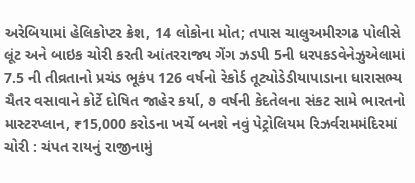અરેબિયામાં હેલિકોપ્ટર ક્રેશ, 14 લોકોના મોત; તપાસ ચાલુઅમીરગઢ પોલીસે લૂંટ અને બાઇક ચોરી કરતી આંતરરાજ્ય ગેંગ ઝડપી 5ની ધરપકડવેનેઝુએલામાં 7.5 ની તીવ્રતાનો પ્રચંડ ભૂકંપ 126 વર્ષનો રેકોર્ડ તૂટ્યોડેડીયાપાડાના ધારાસભ્ય ચૈતર વસાવાને કોર્ટે દોષિત જાહેર કર્યા, ૭ વર્ષની કેદતેલના સંકટ સામે ભારતનો માસ્ટરપ્લાન, ₹15,000 કરોડના ખર્ચે બનશે નવું પેટ્રોલિયમ રિઝર્વરામમંદિરમાં ચોરી : ચંપત રાયનું રાજીનામું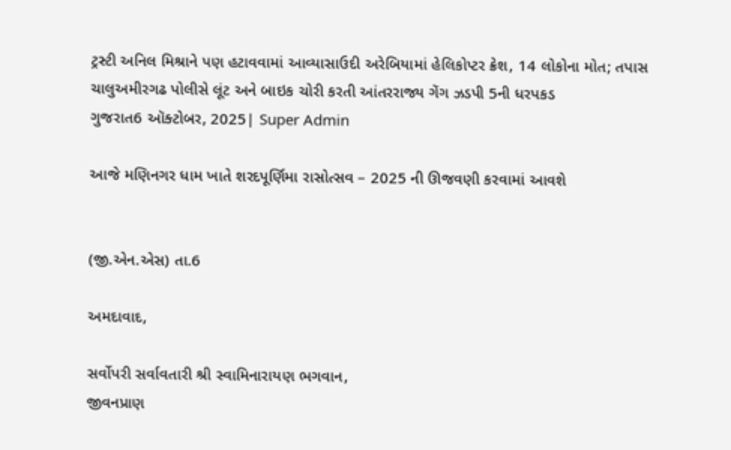ટ્રસ્ટી અનિલ મિશ્રાને પણ હટાવવામાં આવ્યાસાઉદી અરેબિયામાં હેલિકોપ્ટર ક્રેશ, 14 લોકોના મોત; તપાસ ચાલુઅમીરગઢ પોલીસે લૂંટ અને બાઇક ચોરી કરતી આંતરરાજ્ય ગેંગ ઝડપી 5ની ધરપકડ
ગુજરાત6 ઑક્ટોબર, 2025| Super Admin

આજે મણિનગર ધામ ખાતે શરદપૂર્ણિમા રાસોત્સવ – 2025 ની ઊજવણી કરવામાં આવશે


(જી.એન.એસ) તા.6

અમદાવાદ,

સર્વોપરી સર્વાવતારી શ્રી સ્વામિનારાયણ ભગવાન,
જીવનપ્રાણ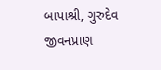બાપાશ્રી, ગુરુદેવ જીવનપ્રાણ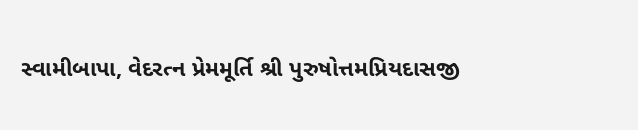સ્વામીબાપા, વેદરત્ન પ્રેમમૂર્તિ શ્રી પુરુષોત્તમપ્રિયદાસજી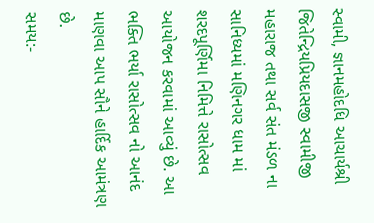સ્વામી, જ્ઞાનમહોદધિ આચાર્યશ્રી જિતેન્દ્રિયપ્રિયદાસજી સ્વામીજી મહારાજ તથા સર્વ સંત મંડળ ના સાનિધ્યમાં મણિનગર ધામ માં શરદપૂર્ણિમા નિમિત્તે રાસોત્સવ આયોજન કરવામાં આવ્યું છે. આ ભક્તિ ભર્યા રાસોત્સવ નો આનંદ માણવા આપ સૌને હાર્દિક આમંત્રણ છે.
સમય:-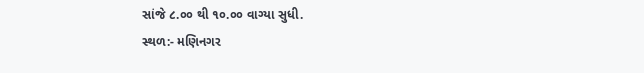સાંજે ૮.૦૦ થી ૧૦.૦૦ વાગ્યા સુધી.
સ્થળ:- મણિનગર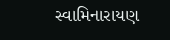સ્વામિનારાયણ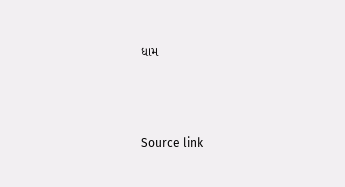ધામ



Source link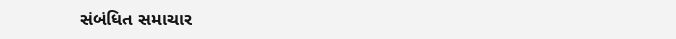સંબંધિત સમાચાર